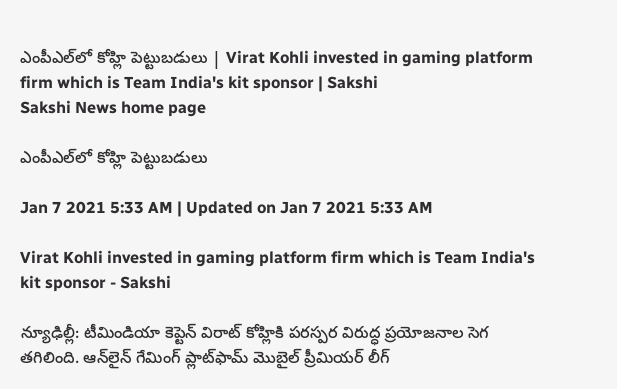ఎంపీఎల్‌లో కోహ్లి పెట్టుబడులు | Virat Kohli invested in gaming platform firm which is Team India's kit sponsor | Sakshi
Sakshi News home page

ఎంపీఎల్‌లో కోహ్లి పెట్టుబడులు

Jan 7 2021 5:33 AM | Updated on Jan 7 2021 5:33 AM

Virat Kohli invested in gaming platform firm which is Team India's kit sponsor - Sakshi

న్యూఢిల్లీ: టీమిండియా కెప్టెన్‌ విరాట్‌ కోహ్లికి పరస్పర విరుద్ధ ప్రయోజనాల సెగ తగిలింది. ఆన్‌లైన్‌ గేమింగ్‌ ప్లాట్‌ఫామ్‌ మొబైల్‌ ప్రీమియర్‌ లీగ్‌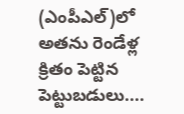(ఎంపీఎల్‌)లో అతను రెండేళ్ల క్రితం పెట్టిన పెట్టుబడులు....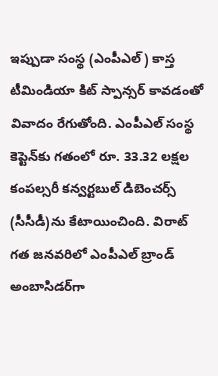ఇప్పుడా సంస్థ (ఎంపీఎల్‌) కాస్త టీమిండియా కిట్‌ స్పాన్సర్‌ కావడంతో వివాదం రేగుతోంది. ఎంపీఎల్‌ సంస్థ కెప్టెన్‌కు గతంలో రూ. 33.32 లక్షల కంపల్సరీ కన్వర్టబుల్‌ డిబెంచర్స్‌ (సీసీడీ)ను కేటాయించింది. విరాట్‌ గత జనవరిలో ఎంపీఎల్‌ బ్రాండ్‌ అంబాసిడర్‌గా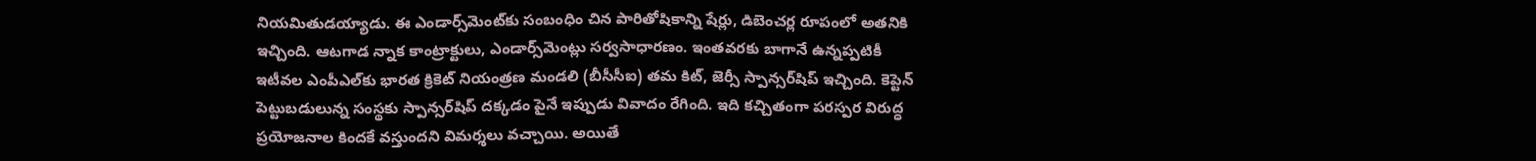నియమితుడయ్యాడు. ఈ ఎండార్స్‌మెంట్‌కు సంబంధిం చిన పారితోషికాన్ని షేర్లు, డిబెంచర్ల రూపంలో అతనికి ఇచ్చింది. ఆటగాడ న్నాక కాంట్రాక్టులు, ఎండార్స్‌మెంట్లు సర్వసాధారణం. ఇంతవరకు బాగానే ఉన్నప్పటికీ ఇటీవల ఎంపీఎల్‌కు భారత క్రికెట్‌ నియంత్రణ మండలి (బీసీసీఐ) తమ కిట్, జెర్సీ స్పాన్సర్‌షిప్‌ ఇచ్చింది. కెప్టెన్‌ పెట్టుబడులున్న సంస్థకు స్పాన్సర్‌షిప్‌ దక్కడం పైనే ఇప్పుడు వివాదం రేగింది. ఇది కచ్చితంగా పరస్పర విరుద్ధ ప్రయోజనాల కిందకే వస్తుందని విమర్శలు వచ్చాయి. అయితే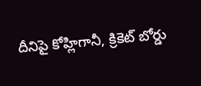దీనిపై కోహ్లిగానీ, క్రికెట్‌ బోర్డు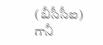(బీసీసీఐ) గానీ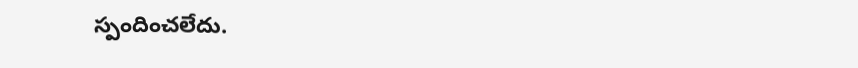స్పందించలేదు.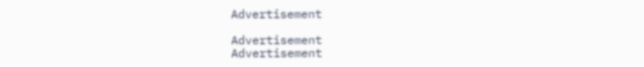Advertisement

Advertisement
Advertisement